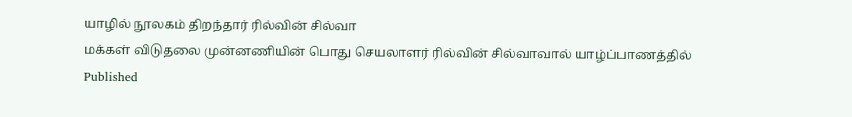யாழில் நூலகம் திறந்தார் ரில்வின் சில்வா
மக்கள் விடுதலை முன்னணியின் பொது செயலாளர் ரில்வின் சில்வாவால் யாழ்ப்பாணத்தில்
Published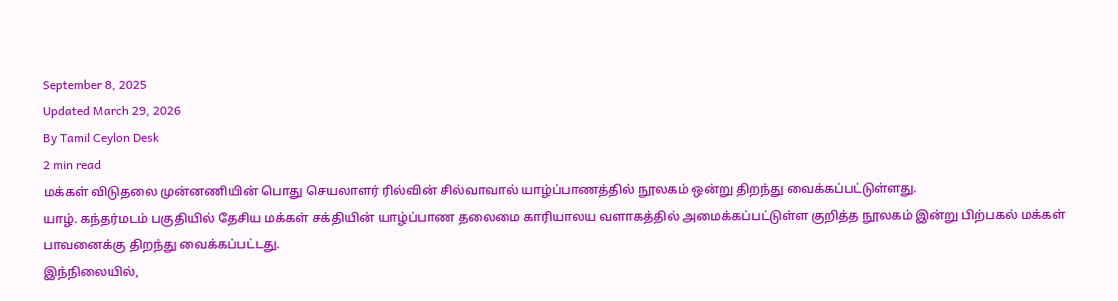September 8, 2025
Updated March 29, 2026
By Tamil Ceylon Desk
2 min read
மக்கள் விடுதலை முன்னணியின் பொது செயலாளர் ரில்வின் சில்வாவால் யாழ்ப்பாணத்தில் நூலகம் ஒன்று திறந்து வைக்கப்பட்டுள்ளது.
யாழ். கந்தர்மடம் பகுதியில் தேசிய மக்கள் சக்தியின் யாழ்ப்பாண தலைமை காரியாலய வளாகத்தில் அமைக்கப்பட்டுள்ள குறித்த நூலகம் இன்று பிற்பகல் மக்கள் பாவனைக்கு திறந்து வைக்கப்பட்டது.
இந்நிலையில்,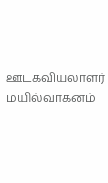ஊடகவியலாளர் மயில்வாகனம்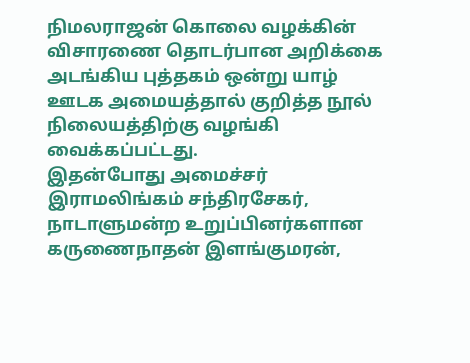நிமலராஜன் கொலை வழக்கின் விசாரணை தொடர்பான அறிக்கை அடங்கிய புத்தகம் ஒன்று யாழ் ஊடக அமையத்தால் குறித்த நூல் நிலையத்திற்கு வழங்கி வைக்கப்பட்டது.
இதன்போது அமைச்சர் இராமலிங்கம் சந்திரசேகர், நாடாளுமன்ற உறுப்பினர்களான கருணைநாதன் இளங்குமரன்,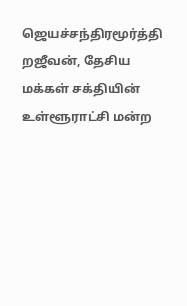ஜெயச்சந்திரமூர்த்தி றஜீவன், தேசிய மக்கள் சக்தியின் உள்ளூராட்சி மன்ற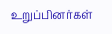உறுப்பினர்கள்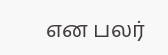என பலர்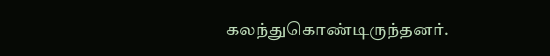கலந்துகொண்டிருந்தனர்.